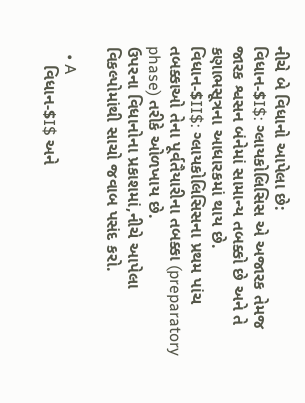નીચે બે વિધાનો આપેલા છે:
વિધાન-$I$: ગ્લાયકોલિસિસ એ અજારક તેમજ જારક શ્વસન બંનેમાં સામાન્ય તબક્કો છે અને તે કણાભસૂત્રના આધારકમાં થાય છે.
વિધાન-$II$: ગ્લાયકોલિસિસના પ્રથમ પાંચ તબક્કાઓ તેના પૂર્વતૈયારીના તબક્કા (preparatory phase) તરીકે ઓળખાય છે.
ઉપરના વિધાનોના પ્રકાશમાં,નીચે આપેલા વિકલ્પોમાંથી સાચો જવાબ પસંદ કરો.

  • A
    વિધાન-$I$ અને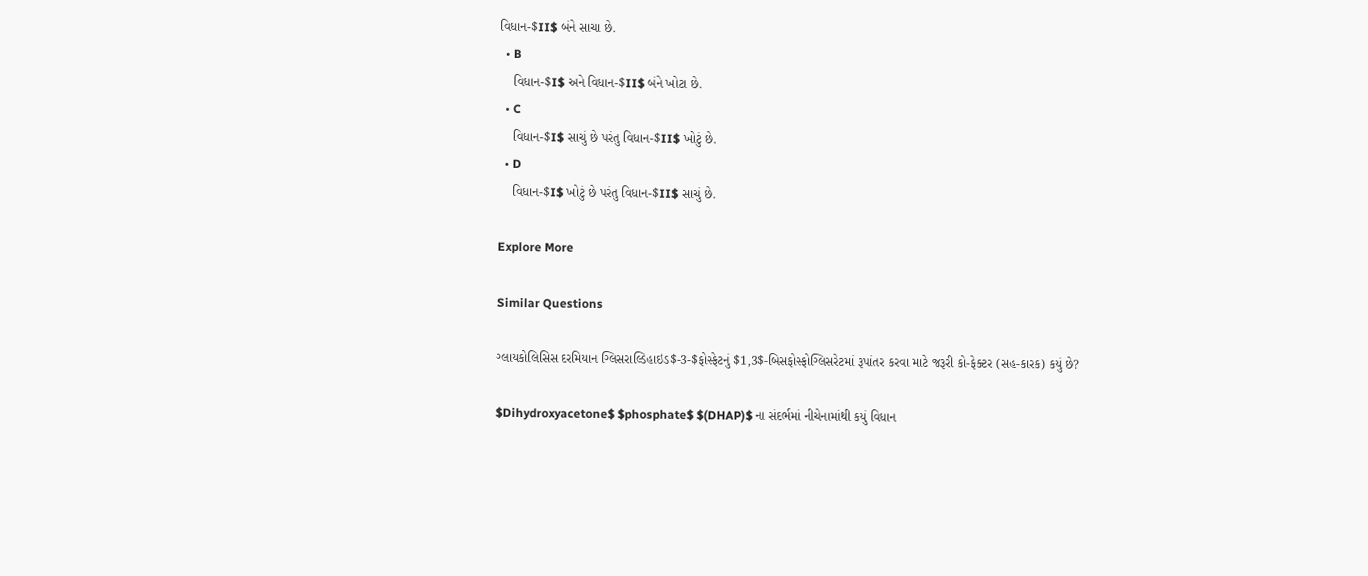વિધાન-$II$ બંને સાચા છે.
  • B
    વિધાન-$I$ અને વિધાન-$II$ બંને ખોટા છે.
  • C
    વિધાન-$I$ સાચું છે પરંતુ વિધાન-$II$ ખોટું છે.
  • D
    વિધાન-$I$ ખોટું છે પરંતુ વિધાન-$II$ સાચું છે.

Explore More

Similar Questions

ગ્લાયકોલિસિસ દરમિયાન ગ્લિસરાલ્ડિહાઇડ$-3-$ફોસ્ફેટનું $1,3$-બિસફોસ્ફોગ્લિસરેટમાં રૂપાંતર કરવા માટે જરૂરી કો-ફેક્ટર (સહ-કારક) કયું છે?

$Dihydroxyacetone$ $phosphate$ $(DHAP)$ ના સંદર્ભમાં નીચેનામાંથી કયું વિધાન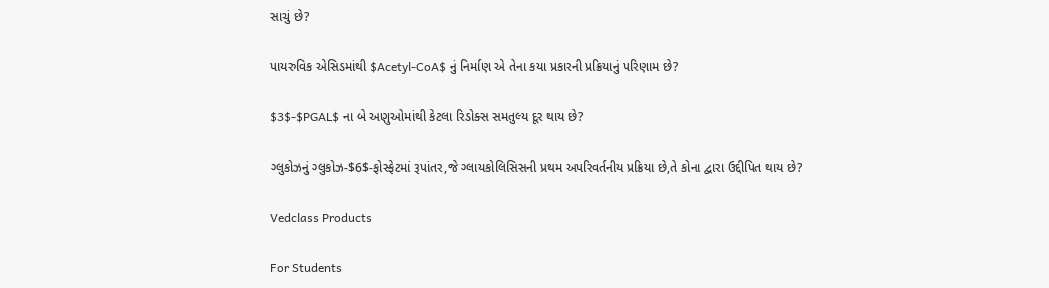સાચું છે?

પાયરુવિક એસિડમાંથી $Acetyl-CoA$ નું નિર્માણ એ તેના કયા પ્રકારની પ્રક્રિયાનું પરિણામ છે?

$3$-$PGAL$ ના બે અણુઓમાંથી કેટલા રિડોક્સ સમતુલ્ય દૂર થાય છે?

ગ્લુકોઝનું ગ્લુકોઝ-$6$-ફોસ્ફેટમાં રૂપાંતર,જે ગ્લાયકોલિસિસની પ્રથમ અપરિવર્તનીય પ્રક્રિયા છે,તે કોના દ્વારા ઉદ્દીપિત થાય છે?

Vedclass Products

For Students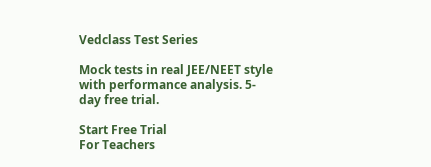Vedclass Test Series

Mock tests in real JEE/NEET style with performance analysis. 5-day free trial.

Start Free Trial
For Teachers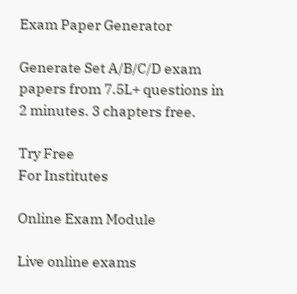Exam Paper Generator

Generate Set A/B/C/D exam papers from 7.5L+ questions in 2 minutes. 3 chapters free.

Try Free
For Institutes

Online Exam Module

Live online exams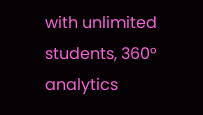with unlimited students, 360° analytics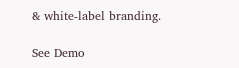& white-label branding.

See Demo